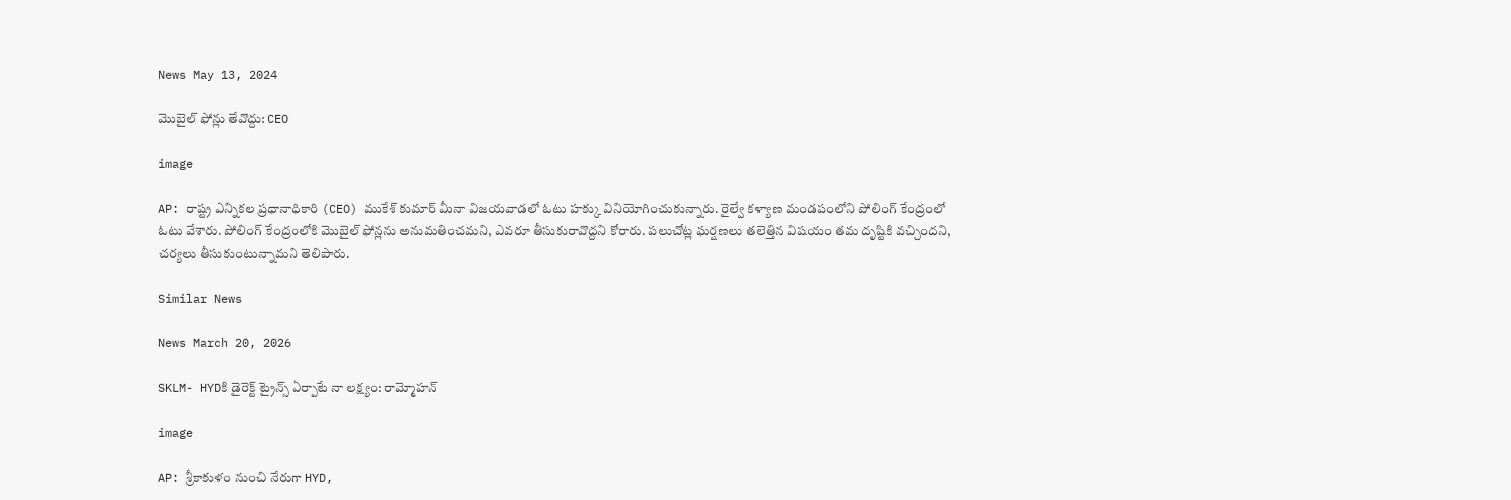News May 13, 2024

మొబైల్ ఫోన్లు తేవొద్దు: CEO

image

AP: రాష్ట్ర ఎన్నికల ప్రధానాధికారి (CEO) ముకేశ్ కుమార్ మీనా విజయవాడలో ఓటు హక్కు వినియోగించుకున్నారు. రైల్వే కళ్యాణ మండపంలోని పోలింగ్ కేంద్రంలో ఓటు వేశారు. పోలింగ్ కేంద్రంలోకి మొబైల్ ఫోన్లను అనుమతించమని, ఎవరూ తీసుకురావొద్దని కోరారు. పలుచోట్ల ఘర్షణలు తలెత్తిన విషయం తమ దృష్టికి వచ్చిందని, చర్యలు తీసుకుంటున్నామని తెలిపారు.

Similar News

News March 20, 2026

SKLM- HYDకి డైరెక్ట్ ట్రైన్స్ ఏర్పాటే నా లక్ష్యం: రామ్మోహన్

image

AP: శ్రీకాకుళం నుంచి నేరుగా HYD,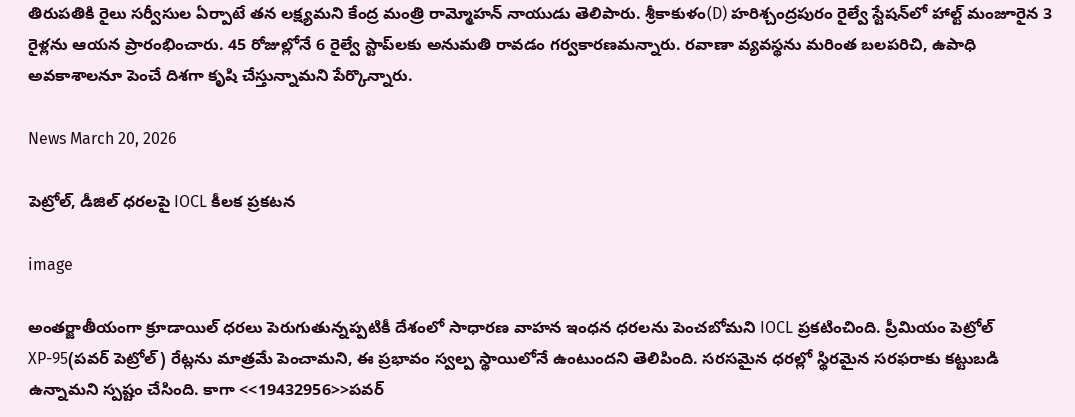తిరుపతికి రైలు సర్వీసుల ఏర్పాటే తన లక్ష్యమని కేంద్ర మంత్రి రామ్మోహన్ నాయుడు తెలిపారు. శ్రీకాకుళం(D) హరిశ్చంద్రపురం రైల్వే స్టేషన్‌లో హాల్ట్ మంజూరైన 3 రైళ్లను ఆయన ప్రారంభించారు. 45 రోజుల్లోనే 6 రైల్వే స్టాప్‌లకు అనుమతి రావడం గర్వకారణమన్నారు. రవాణా వ్యవస్థను మరింత బలపరిచి, ఉపాధి అవకాశాలనూ పెంచే దిశగా కృషి చేస్తున్నామని పేర్కొన్నారు.

News March 20, 2026

పెట్రోల్, డీజిల్ ధరలపై IOCL కీలక ప్రకటన

image

అంతర్జాతీయంగా క్రూడాయిల్ ధరలు పెరుగుతున్నప్పటికీ దేశంలో సాధారణ వాహన ఇంధన ధరలను పెంచబోమని IOCL ప్రకటించింది. ప్రీమియం పెట్రోల్ XP-95(పవర్ పెట్రోల్) రేట్లను మాత్రమే పెంచామని, ఈ ప్రభావం స్వల్ప స్థాయిలోనే ఉంటుందని తెలిపింది. సరసమైన ధరల్లో స్థిరమైన సరఫరాకు కట్టుబడి ఉన్నామని స్పష్టం చేసింది. కాగా <<19432956>>పవర్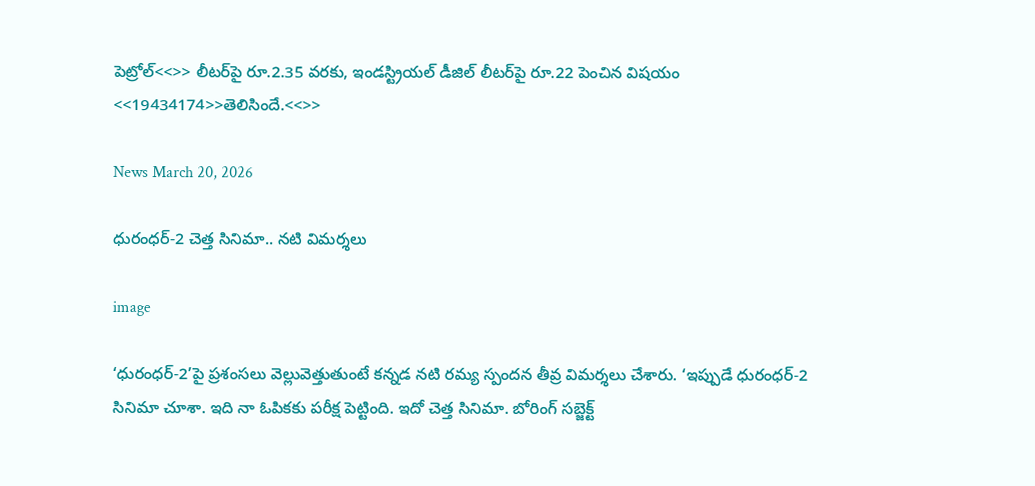పెట్రోల్<<>> లీటర్‌పై రూ.2.35 వరకు, ఇండస్ట్రియల్ డీజిల్ లీటర్‌పై రూ.22 పెంచిన విషయం <<19434174>>తెలిసిందే.<<>>

News March 20, 2026

ధురంధర్-2 చెత్త సినిమా.. నటి విమర్శలు

image

‘ధురంధర్-2’పై ప్రశంసలు వెల్లువెత్తుతుంటే కన్నడ నటి రమ్య స్పందన తీవ్ర విమర్శలు చేశారు. ‘ఇప్పుడే ధురంధర్-2 సినిమా చూశా. ఇది నా ఓపికకు పరీక్ష పెట్టింది. ఇదో చెత్త సినిమా. బోరింగ్ సబ్జెక్ట్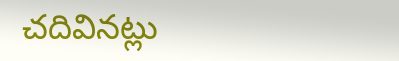చదివినట్లు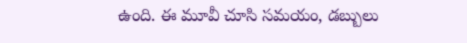ఉంది. ఈ మూవీ చూసి సమయం, డబ్బులు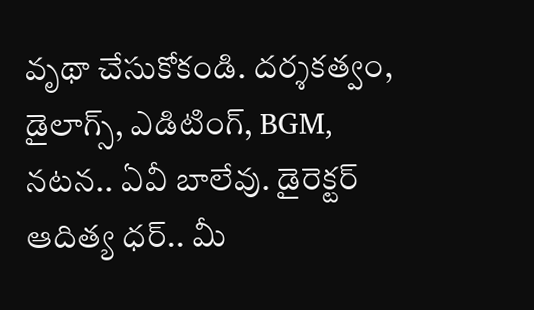వృథా చేసుకోకండి. దర్శకత్వం, డైలాగ్స్, ఎడిటింగ్, BGM, నటన.. ఏవీ బాలేవు. డైరెక్టర్ ఆదిత్య ధర్.. మీ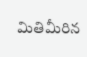మితిమీరిన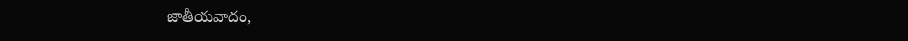జాతీయవాదం,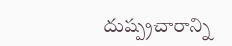దుష్ప్రచారాన్ని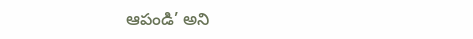ఆపండి’ అని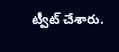ట్వీట్ చేశారు.